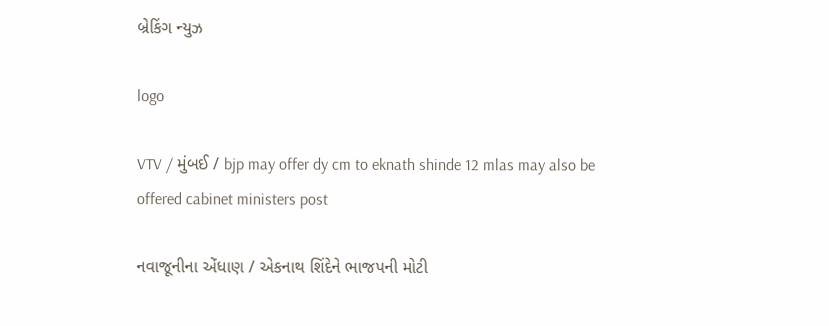બ્રેકિંગ ન્યુઝ

logo

VTV / મુંબઈ / bjp may offer dy cm to eknath shinde 12 mlas may also be offered cabinet ministers post

નવાજૂનીના એંધાણ / એકનાથ શિંદેને ભાજપની મોટી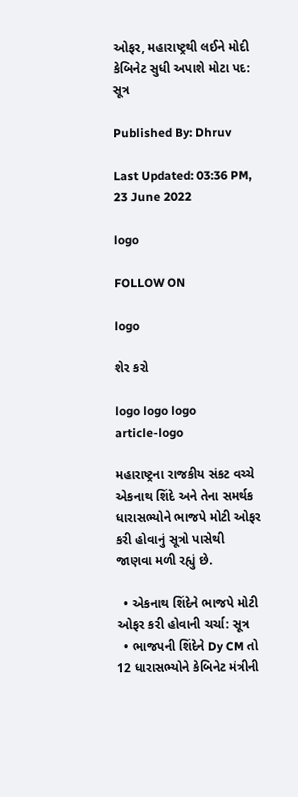ઓફર, મહારાષ્ટ્રથી લઈને મોદી કેબિનેટ સુધી અપાશે મોટા પદ: સૂત્ર

Published By: Dhruv

Last Updated: 03:36 PM, 23 June 2022

logo

FOLLOW ON

logo

શેર કરો

logo logo logo
article-logo

મહારાષ્ટ્રના રાજકીય સંકટ વચ્ચે એકનાથ શિંદે અને તેના સમર્થક ધારાસભ્યોને ભાજપે મોટી ઓફર કરી હોવાનું સૂત્રો પાસેથી જાણવા મળી રહ્યું છે.

  • એકનાથ શિંદેને ભાજપે મોટી ઓફર કરી હોવાની ચર્ચા: સૂત્ર
  • ભાજપની શિંદેને Dy CM તો 12 ધારાસભ્યોને કેબિનેટ મંત્રીની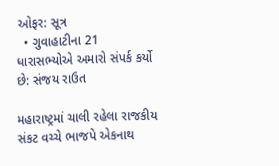ઓફર: સૂત્ર
  • ગુવાહાટીના 21 ધારાસભ્યોએ અમારો સંપર્ક કર્યો છે: સંજય રાઉત

મહારાષ્ટ્રમાં ચાલી રહેલા રાજકીય સંકટ વચ્ચે ભાજપે એકનાથ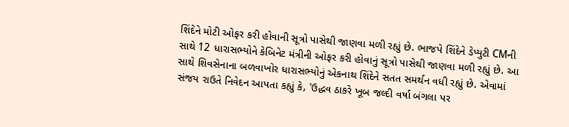શિંદેને મોટી ઓફર કરી હોવાની સૂત્રો પાસેથી જાણવા મળી રહ્યું છે. ભાજપે શિંદેને ડેપ્યુટી CMની સાથે 12 ધારાસભ્યોને કેબિનેટ મંત્રીની ઓફર કરી હોવાનું સૂત્રો પાસેથી જાણવા મળી રહ્યું છે. આ સાથે શિવસેનાના બળવાખોર ધારાસભ્યોનું એકનાથ શિંદેને સતત સમર્થન વધી રહ્યું છે. એવામાં સંજય રાઉતે નિવેદન આપતા કહ્યું કે, 'ઉદ્ધવ ઠાકરે ખૂબ જલ્દી વર્ષા બંગલા પર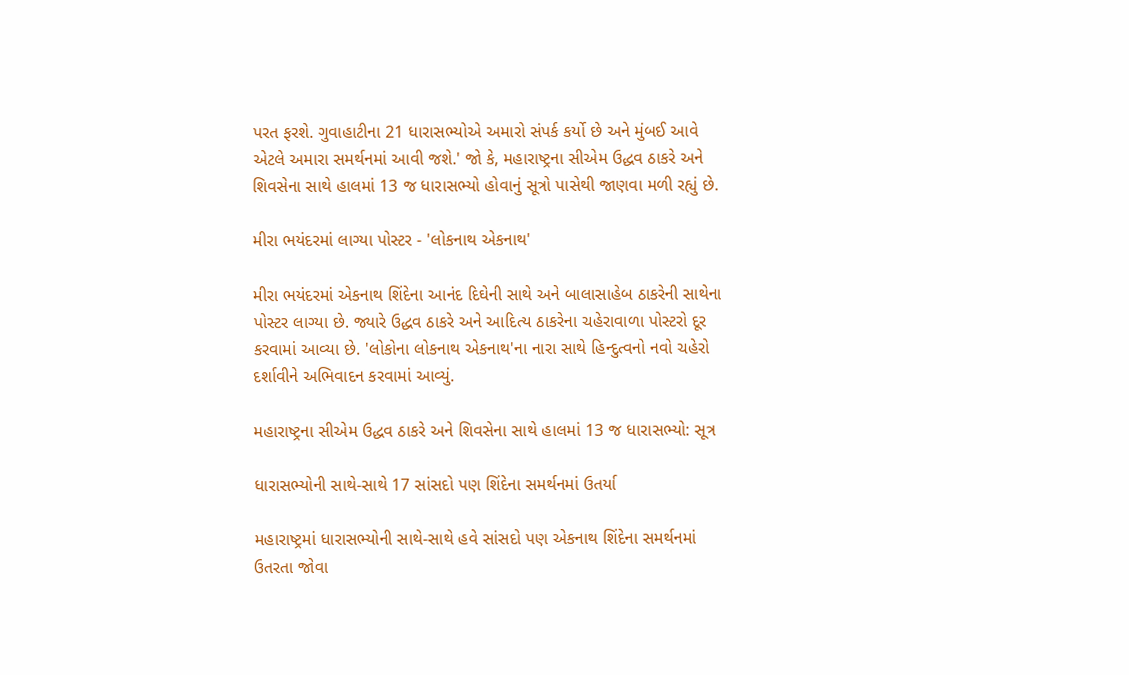પરત ફરશે. ગુવાહાટીના 21 ધારાસભ્યોએ અમારો સંપર્ક કર્યો છે અને મુંબઈ આવે એટલે અમારા સમર્થનમાં આવી જશે.' જો કે, મહારાષ્ટ્રના સીએમ ઉદ્ધવ ઠાકરે અને શિવસેના સાથે હાલમાં 13 જ ધારાસભ્યો હોવાનું સૂત્રો પાસેથી જાણવા મળી રહ્યું છે.

મીરા ભયંદરમાં લાગ્યા પોસ્ટર - 'લોકનાથ એકનાથ'

મીરા ભયંદરમાં એકનાથ શિંદેના આનંદ દિઘેની સાથે અને બાલાસાહેબ ઠાકરેની સાથેના પોસ્ટર લાગ્યા છે. જ્યારે ઉદ્ધવ ઠાકરે અને આદિત્ય ઠાકરેના ચહેરાવાળા પોસ્ટરો દૂર કરવામાં આવ્યા છે. 'લોકોના લોકનાથ એકનાથ'ના નારા સાથે હિન્દુત્વનો નવો ચહેરો દર્શાવીને અભિવાદન કરવામાં આવ્યું.

મહારાષ્ટ્રના સીએમ ઉદ્ધવ ઠાકરે અને શિવસેના સાથે હાલમાં 13 જ ધારાસભ્યો: સૂત્ર

ધારાસભ્યોની સાથે-સાથે 17 સાંસદો પણ શિંદેના સમર્થનમાં ઉતર્યા

મહારાષ્ટ્રમાં ધારાસભ્યોની સાથે-સાથે હવે સાંસદો પણ એકનાથ શિંદેના સમર્થનમાં ઉતરતા જોવા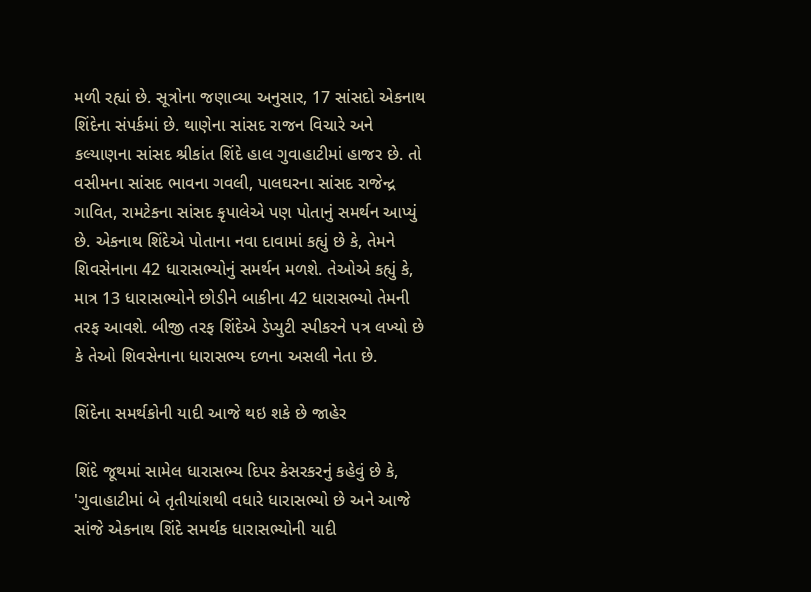મળી રહ્યાં છે. સૂત્રોના જણાવ્યા અનુસાર, 17 સાંસદો એકનાથ શિંદેના સંપર્કમાં છે. થાણેના સાંસદ રાજન વિચારે અને કલ્યાણના સાંસદ શ્રીકાંત શિંદે હાલ ગુવાહાટીમાં હાજર છે. તો વસીમના સાંસદ ભાવના ગવલી, પાલઘરના સાંસદ રાજેન્દ્ર ગાવિત, રામટેકના સાંસદ કૃપાલેએ પણ પોતાનું સમર્થન આપ્યું છે. એકનાથ શિંદેએ પોતાના નવા દાવામાં કહ્યું છે કે, તેમને શિવસેનાના 42 ધારાસભ્યોનું સમર્થન મળશે. તેઓએ કહ્યું કે, માત્ર 13 ધારાસભ્યોને છોડીને બાકીના 42 ધારાસભ્યો તેમની તરફ આવશે. બીજી તરફ શિંદેએ ડેપ્યુટી સ્પીકરને પત્ર લખ્યો છે કે તેઓ શિવસેનાના ધારાસભ્ય દળના અસલી નેતા છે.

શિંદેના સમર્થકોની યાદી આજે થઇ શકે છે જાહેર

શિંદે જૂથમાં સામેલ ધારાસભ્ય દિપર કેસરકરનું કહેવું છે કે, 'ગુવાહાટીમાં બે તૃતીયાંશથી વધારે ધારાસભ્યો છે અને આજે સાંજે એકનાથ શિંદે સમર્થક ધારાસભ્યોની યાદી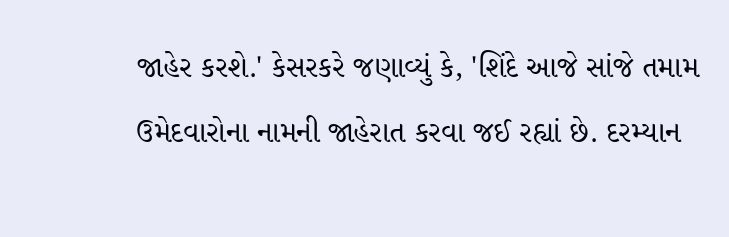જાહેર કરશે.' કેસરકરે જણાવ્યું કે, 'શિંદે આજે સાંજે તમામ ઉમેદવારોના નામની જાહેરાત કરવા જઈ રહ્યાં છે. દરમ્યાન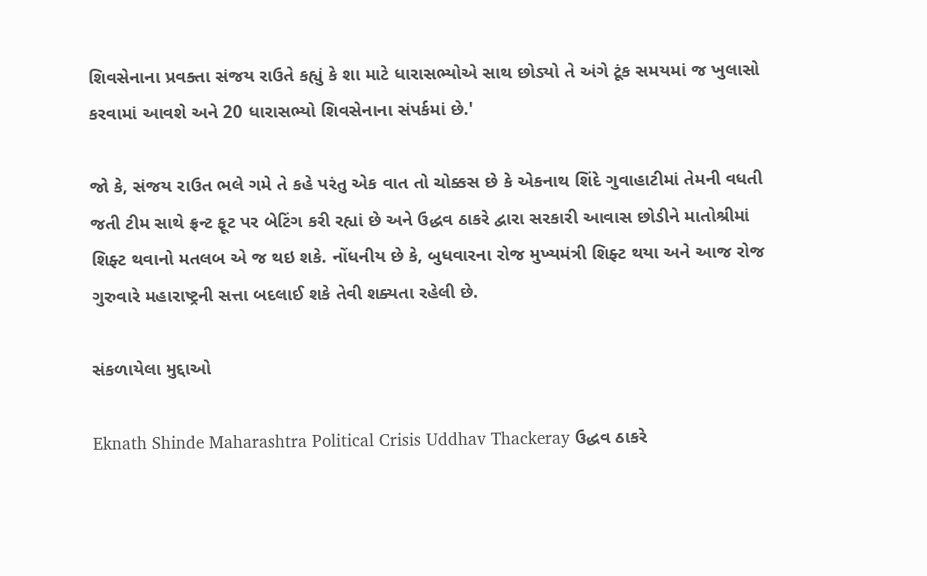શિવસેનાના પ્રવક્તા સંજય રાઉતે કહ્યું કે શા માટે ધારાસભ્યોએ સાથ છોડ્યો તે અંગે ટૂંક સમયમાં જ ખુલાસો કરવામાં આવશે અને 20 ધારાસભ્યો શિવસેનાના સંપર્કમાં છે.'

જો કે, સંજય રાઉત ભલે ગમે તે કહે પરંતુ એક વાત તો ચોક્કસ છે કે એકનાથ શિંદે ગુવાહાટીમાં તેમની વધતી જતી ટીમ સાથે ફ્રન્ટ ફૂટ પર બેટિંગ કરી રહ્યાં છે અને ઉદ્ધવ ઠાકરે દ્વારા સરકારી આવાસ છોડીને માતોશ્રીમાં શિફ્ટ થવાનો મતલબ એ જ થઇ શકે. નોંધનીય છે કે, બુધવારના રોજ મુખ્યમંત્રી શિફ્ટ થયા અને આજ રોજ ગુરુવારે મહારાષ્ટ્રની સત્તા બદલાઈ શકે તેવી શક્યતા રહેલી છે.

સંકળાયેલા મુદ્દાઓ

Eknath Shinde Maharashtra Political Crisis Uddhav Thackeray ઉદ્ધવ ઠાકરે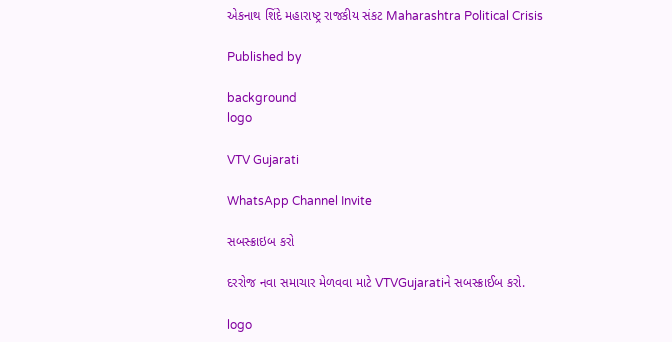એકનાથ શિંદે મહારાષ્ટ્ર રાજકીય સંકટ Maharashtra Political Crisis

Published by

background
logo

VTV Gujarati

WhatsApp Channel Invite

સબસ્ક્રાઇબ કરો

દરરોજ નવા સમાચાર મેળવવા માટે VTVGujaratiને સબસ્ક્રાઈબ કરો.

logo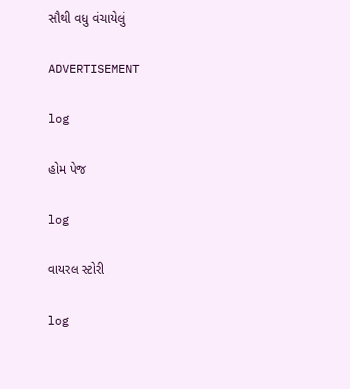સૌથી વધુ વંચાયેલું

ADVERTISEMENT

log

હોમ પેજ

log

વાયરલ સ્ટોરી

log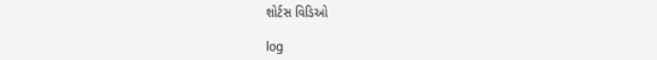શોર્ટસ વિડિઓ

log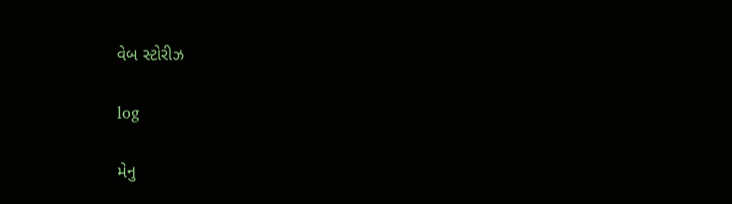વેબ સ્ટોરીઝ

log

મેનુ